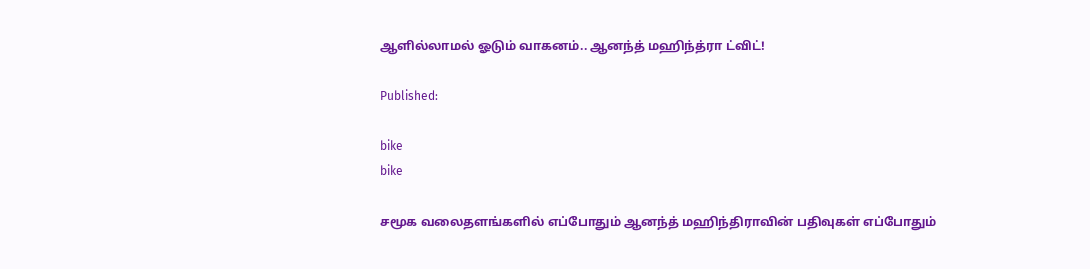ஆளில்லாமல் ஓடும் வாகனம்.. ஆனந்த் மஹிந்த்ரா ட்விட்!

Published:

bike
bike

சமூக வலைதளங்களில் எப்போதும் ஆனந்த் மஹிந்திராவின் பதிவுகள் எப்போதும்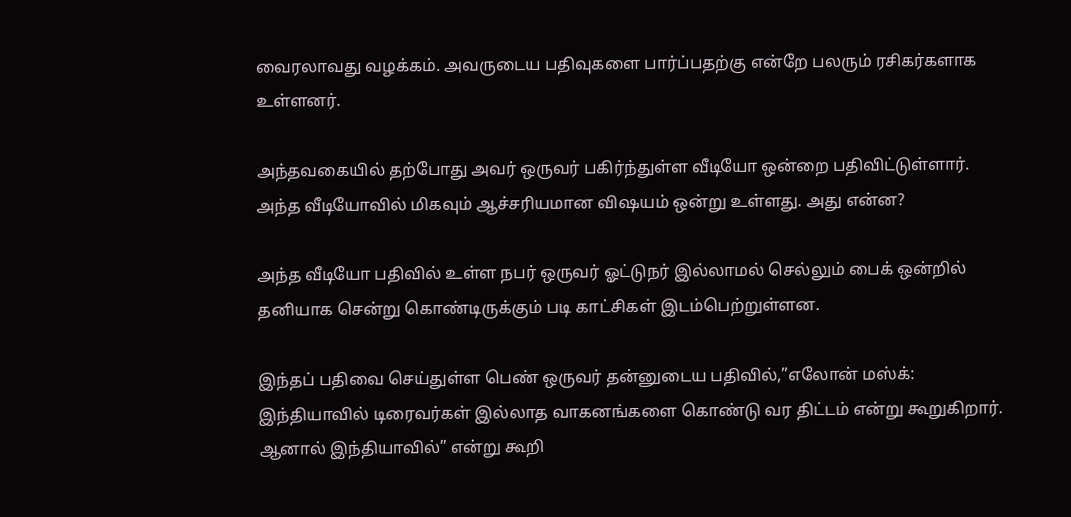வைரலாவது வழக்கம். அவருடைய பதிவுகளை பார்ப்பதற்கு என்றே பலரும் ரசிகர்களாக உள்ளனர்.

அந்தவகையில் தற்போது அவர் ஒருவர் பகிர்ந்துள்ள வீடியோ ஒன்றை பதிவிட்டுள்ளார். அந்த வீடியோவில் மிகவும் ஆச்சரியமான விஷயம் ஒன்று உள்ளது. அது என்ன?

அந்த வீடியோ பதிவில் உள்ள நபர் ஒருவர் ஓட்டுநர் இல்லாமல் செல்லும் பைக் ஒன்றில் தனியாக சென்று கொண்டிருக்கும் படி காட்சிகள் இடம்பெற்றுள்ளன.

இந்தப் பதிவை செய்துள்ள பெண் ஒருவர் தன்னுடைய பதிவில்,”எலோன் மஸ்க்: இந்தியாவில் டிரைவர்கள் இல்லாத வாகனங்களை கொண்டு வர திட்டம் என்று கூறுகிறார். ஆனால் இந்தியாவில்” என்று கூறி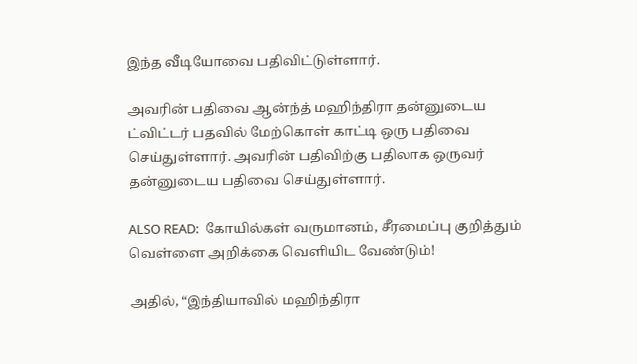இந்த வீடியோவை பதிவிட்டுள்ளார்.

அவரின் பதிவை ஆன்ந்த் மஹிந்திரா தன்னுடைய ட்விட்டர் பதவில் மேற்கொள் காட்டி ஒரு பதிவை செய்துள்ளார். அவரின் பதிவிற்கு பதிலாக ஒருவர் தன்னுடைய பதிவை செய்துள்ளார்.

ALSO READ:  கோயில்கள் வருமானம், சீரமைப்பு குறித்தும் வெள்ளை அறிக்கை வெளியிட வேண்டும்!

அதில், “இந்தியாவில் மஹிந்திரா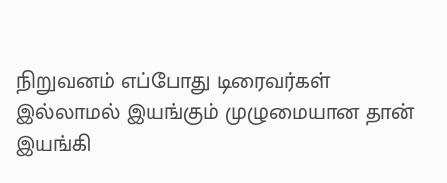நிறுவனம் எப்போது டிரைவர்கள் இல்லாமல் இயங்கும் முழுமையான தான் இயங்கி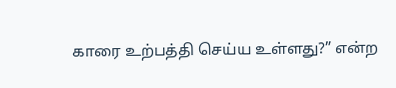காரை உற்பத்தி செய்ய உள்ளது?” என்ற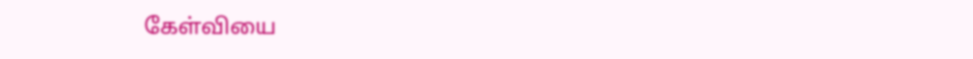கேள்வியை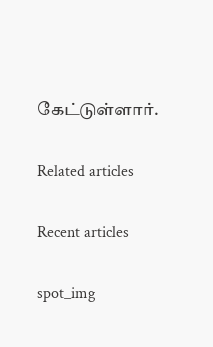கேட்டுள்ளார்.

Related articles

Recent articles

spot_img